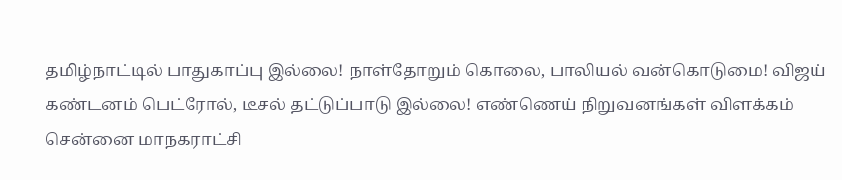தமிழ்நாட்டில் பாதுகாப்பு இல்லை! நாள்தோறும் கொலை, பாலியல் வன்கொடுமை! விஜய் கண்டனம் பெட்ரோல், டீசல் தட்டுப்பாடு இல்லை! எண்ணெய் நிறுவனங்கள் விளக்கம் சென்னை மாநகராட்சி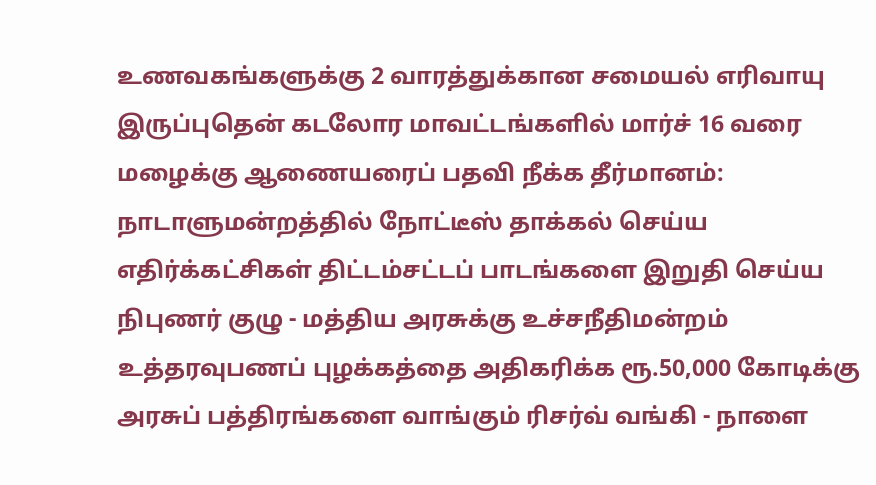உணவகங்களுக்கு 2 வாரத்துக்கான சமையல் எரிவாயு இருப்புதென் கடலோர மாவட்டங்களில் மார்ச் 16 வரை மழைக்கு ஆணையரைப் பதவி நீக்க தீர்மானம்: நாடாளுமன்றத்தில் நோட்டீஸ் தாக்கல் செய்ய எதிர்க்கட்சிகள் திட்டம்சட்டப் பாடங்களை இறுதி செய்ய நிபுணர் குழு - மத்திய அரசுக்கு உச்சநீதிமன்றம் உத்தரவுபணப் புழக்கத்தை அதிகரிக்க ரூ.50,000 கோடிக்கு அரசுப் பத்திரங்களை வாங்கும் ரிசர்வ் வங்கி - நாளை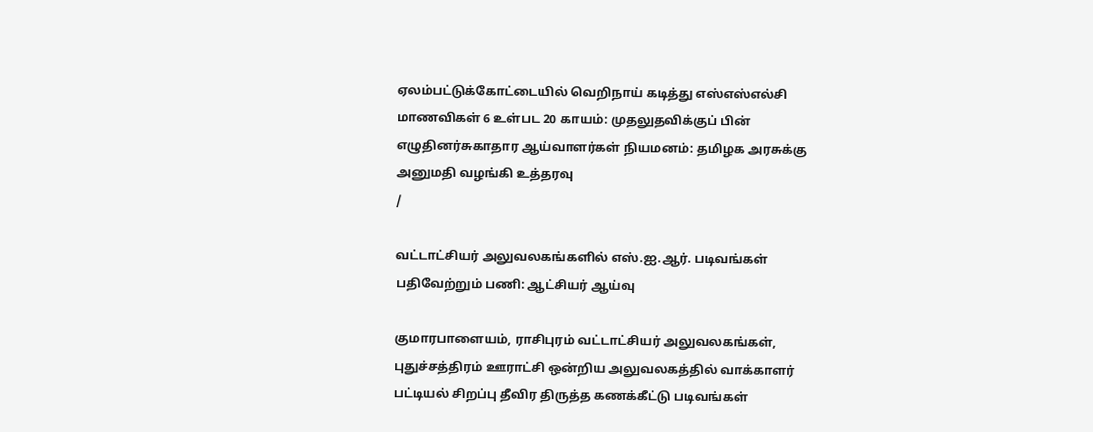ஏலம்பட்டுக்கோட்டையில் வெறிநாய் கடித்து எஸ்எஸ்எல்சி மாணவிகள் 6 உள்பட 20 காயம்: முதலுதவிக்குப் பின் எழுதினர்சுகாதார ஆய்வாளர்கள் நியமனம்: தமிழக அரசுக்கு அனுமதி வழங்கி உத்தரவு
/

வட்டாட்சியர் அலுவலகங்களில் எஸ்.ஐ.ஆர். படிவங்கள் பதிவேற்றும் பணி: ஆட்சியர் ஆய்வு

குமாரபாளையம், ராசிபுரம் வட்டாட்சியர் அலுவலகங்கள், புதுச்சத்திரம் ஊராட்சி ஒன்றிய அலுவலகத்தில் வாக்காளர் பட்டியல் சிறப்பு தீவிர திருத்த கணக்கீட்டு படிவங்கள்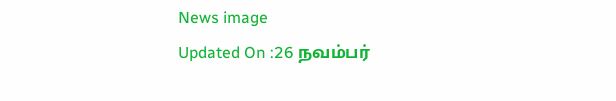News image
Updated On :26 நவம்பர்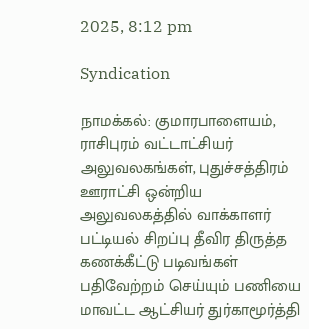2025, 8:12 pm

Syndication

நாமக்கல்: குமாரபாளையம், ராசிபுரம் வட்டாட்சியர் அலுவலகங்கள், புதுச்சத்திரம் ஊராட்சி ஒன்றிய அலுவலகத்தில் வாக்காளர் பட்டியல் சிறப்பு தீவிர திருத்த கணக்கீட்டு படிவங்கள் பதிவேற்றம் செய்யும் பணியை மாவட்ட ஆட்சியர் துர்காமூர்த்தி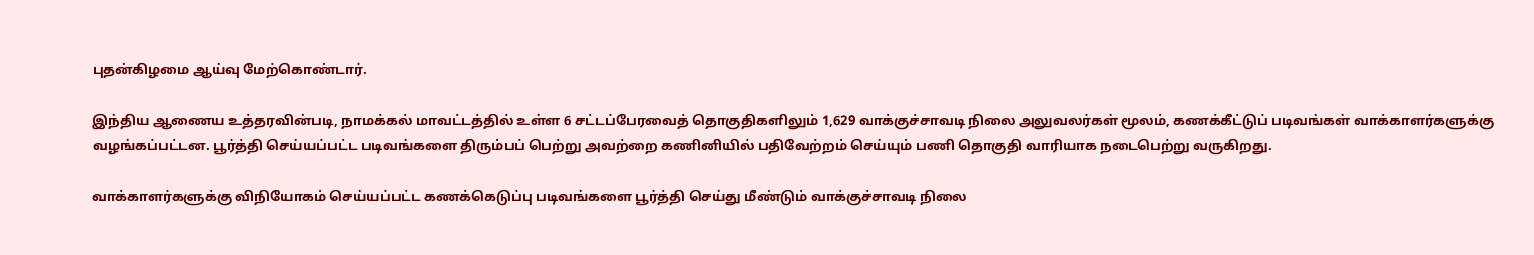புதன்கிழமை ஆய்வு மேற்கொண்டார்.

இந்திய ஆணைய உத்தரவின்படி, நாமக்கல் மாவட்டத்தில் உள்ள 6 சட்டப்பேரவைத் தொகுதிகளிலும் 1,629 வாக்குச்சாவடி நிலை அலுவலர்கள் மூலம், கணக்கீட்டுப் படிவங்கள் வாக்காளர்களுக்கு வழங்கப்பட்டன. பூர்த்தி செய்யப்பட்ட படிவங்களை திரும்பப் பெற்று அவற்றை கணினியில் பதிவேற்றம் செய்யும் பணி தொகுதி வாரியாக நடைபெற்று வருகிறது.

வாக்காளர்களுக்கு விநியோகம் செய்யப்பட்ட கணக்கெடுப்பு படிவங்களை பூர்த்தி செய்து மீண்டும் வாக்குச்சாவடி நிலை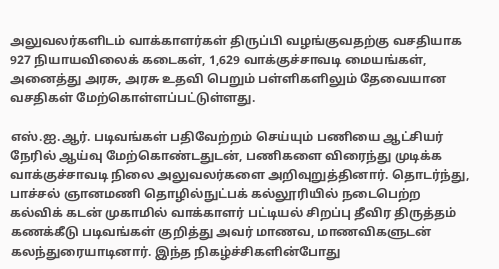அலுவலர்களிடம் வாக்காளர்கள் திருப்பி வழங்குவதற்கு வசதியாக 927 நியாயவிலைக் கடைகள், 1,629 வாக்குச்சாவடி மையங்கள், அனைத்து அரசு, அரசு உதவி பெறும் பள்ளிகளிலும் தேவையான வசதிகள் மேற்கொள்ளப்பட்டுள்ளது.

எஸ்.ஐ.ஆர். படிவங்கள் பதிவேற்றம் செய்யும் பணியை ஆட்சியர் நேரில் ஆய்வு மேற்கொண்டதுடன், பணிகளை விரைந்து முடிக்க வாக்குச்சாவடி நிலை அலுவலர்களை அறிவுறுத்தினார். தொடர்ந்து, பாச்சல் ஞானமணி தொழில்நுட்பக் கல்லூரியில் நடைபெற்ற கல்விக் கடன் முகாமில் வாக்காளர் பட்டியல் சிறப்பு தீவிர திருத்தம் கணக்கீடு படிவங்கள் குறித்து அவர் மாணவ, மாணவிகளுடன் கலந்துரையாடினார். இந்த நிகழ்ச்சிகளின்போது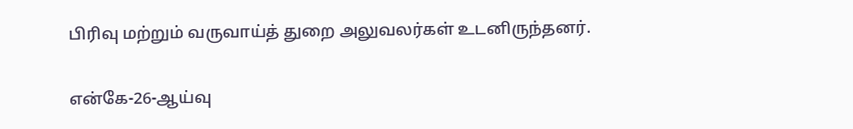பிரிவு மற்றும் வருவாய்த் துறை அலுவலர்கள் உடனிருந்தனர்.

என்கே-26-ஆய்வு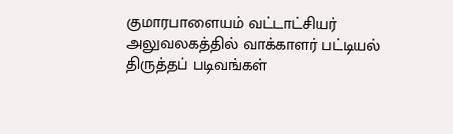குமாரபாளையம் வட்டாட்சியர் அலுவலகத்தில் வாக்காளர் பட்டியல் திருத்தப் படிவங்கள்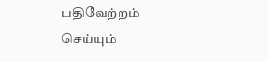பதிவேற்றம் செய்யும்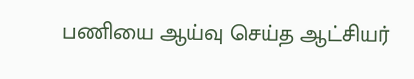பணியை ஆய்வு செய்த ஆட்சியர்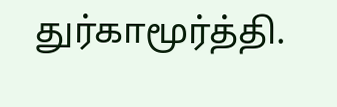துர்காமூர்த்தி.